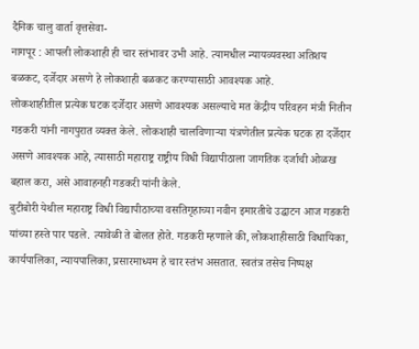दैनिक चालु वार्ता वृत्तसेवा-
नागपूर : आपली लोकशाही ही चार स्तंभावर उभी आहे. त्यामधील न्यायव्यवस्था अतिशय बळकट, दर्जेदार असणे हे लोकशाही बळकट करण्यासाठी आवश्यक आहे.
लोकशाहीतील प्रत्येक घटक दर्जेदार असणे आवश्यक असल्याचे मत केंद्रीय परिवहन मंत्री नितीन गडकरी यांनी नागपुरात व्यक्त केले. लोकशाही चालविणाऱ्या यंत्रणेतील प्रत्येक घटक हा दर्जेदार असणे आवश्यक आहे, त्यासाठी महाराष्ट्र राष्ट्रीय विधी विद्यापीठाला जागतिक दर्जाची ओळख बहाल करा, असे आवाहनही गडकरी यांनी केले.
बुटीबोरी येथील महाराष्ट्र विधी विद्यापीठाच्या वसतिगृहाच्या नवीन इमारतीचे उद्घाटन आज गडकरी यांच्या हस्ते पार पडले. त्यावेळी ते बोलत होते. गडकरी म्हणाले की, लोकशाहीसाठी विधायिका, कार्यपालिका, न्यायपालिका, प्रसारमाध्यम हे चार स्तंभ असतात. स्वतंत्र तसेच निष्पक्ष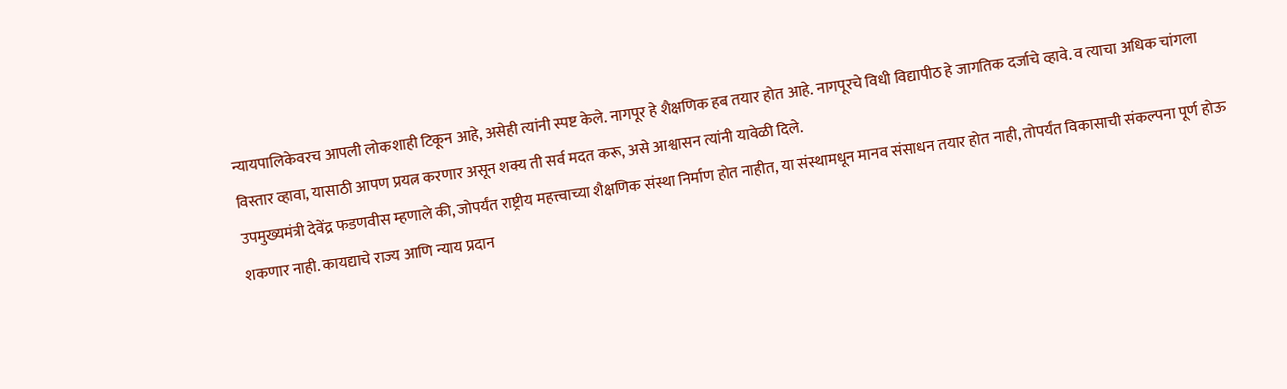न्यायपालिकेवरच आपली लोकशाही टिकून आहे, असेही त्यांनी स्पष्ट केले. नागपूर हे शैक्षणिक हब तयार होत आहे. नागपूरचे विधी विद्यापीठ हे जागतिक दर्जाचे व्हावे. व त्याचा अधिक चांगला विस्तार व्हावा, यासाठी आपण प्रयत्न करणार असून शक्य ती सर्व मदत करू, असे आश्वासन त्यांनी यावेळी दिले.
उपमुख्यमंत्री देवेंद्र फडणवीस म्हणाले की, जोपर्यंत राष्ट्रीय महत्त्वाच्या शैक्षणिक संस्था निर्माण होत नाहीत, या संस्थामधून मानव संसाधन तयार होत नाही, तोपर्यंत विकासाची संकल्पना पूर्ण होऊ शकणार नाही. कायद्याचे राज्य आणि न्याय प्रदान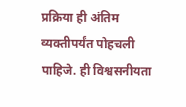प्रक्रिया ही अंतिम व्यक्तीपर्यंत पोहचली पाहिजे. ही विश्वसनीयता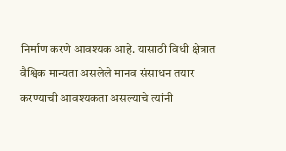निर्माण करणे आवश्यक आहे. यासाठी विधी क्षेत्रात वैश्विक मान्यता असलेले मानव संसाधन तयार करण्याची आवश्यकता असल्याचे त्यांनी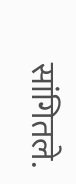सांगितले.